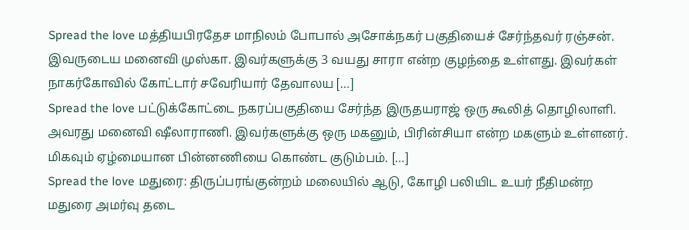Spread the love மத்தியபிரதேச மாநிலம் போபால் அசோக்நகர் பகுதியைச் சேர்ந்தவர் ரஞ்சன். இவருடைய மனைவி முஸ்கா. இவர்களுக்கு 3 வயது சாரா என்ற குழந்தை உள்ளது. இவர்கள் நாகர்கோவில் கோட்டார் சவேரியார் தேவாலய […]
Spread the love பட்டுக்கோட்டை நகரப்பகுதியை சேர்ந்த இருதயராஜ் ஒரு கூலித் தொழிலாளி. அவரது மனைவி ஷீலாராணி. இவர்களுக்கு ஒரு மகனும், பிரின்சியா என்ற மகளும் உள்ளனர். மிகவும் ஏழ்மையான பின்னணியை கொண்ட குடும்பம். […]
Spread the love மதுரை: திருப்பரங்குன்றம் மலையில் ஆடு, கோழி பலியிட உயர் நீதிமன்ற மதுரை அமர்வு தடை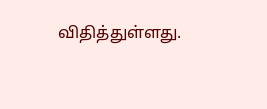விதித்துள்ளது.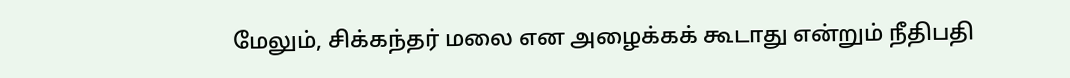மேலும், சிக்கந்தர் மலை என அழைக்கக் கூடாது என்றும் நீதிபதி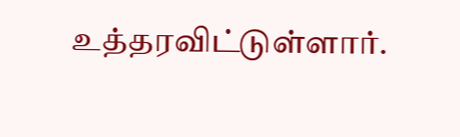உத்தரவிட்டுள்ளார்.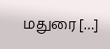மதுரை […]